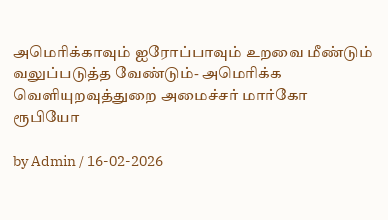அமெரிக்காவும் ஐரோப்பாவும் உறவை மீண்டும் வலுப்படுத்த வேண்டும்- அமெரிக்க வெளியுறவுத்துறை அமைச்சர் மார்கோ ரூபியோ

by Admin / 16-02-2026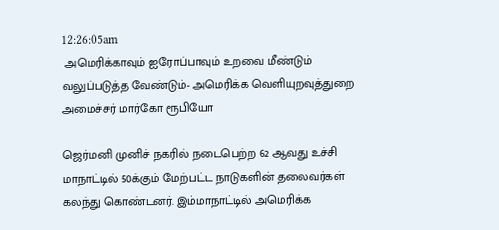12:26:05am
 அமெரிக்காவும் ஐரோப்பாவும் உறவை மீண்டும் வலுப்படுத்த வேண்டும்- அமெரிக்க வெளியுறவுத்துறை அமைச்சர் மார்கோ ரூபியோ

ஜெர்மனி முனிச் நகரில் நடைபெற்ற 62 ஆவது உச்சி மாநாட்டில் 50க்கும் மேற்பட்ட நாடுகளின் தலைவர்கள் கலந்து கொண்டனர். இம்மாநாட்டில் அமெரிக்க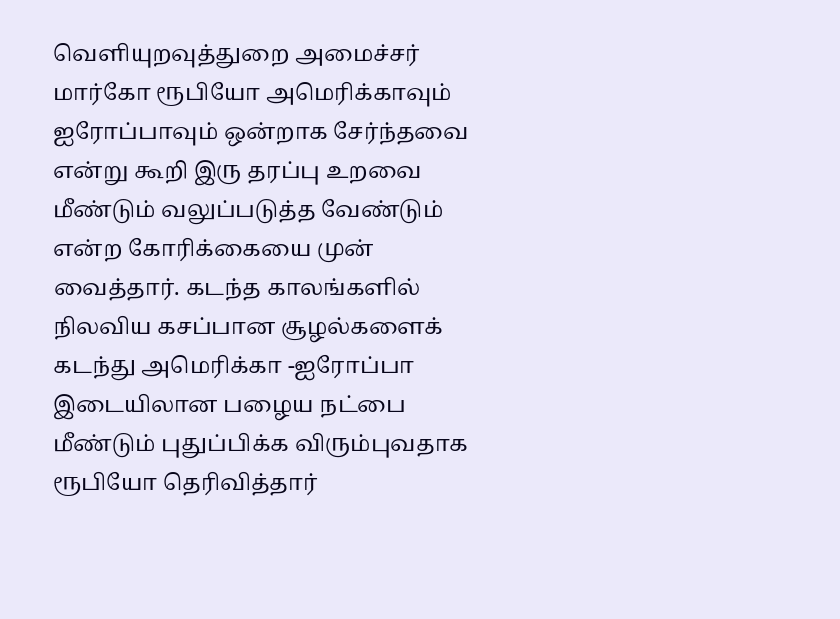வெளியுறவுத்துறை அமைச்சர் மார்கோ ரூபியோ அமெரிக்காவும் ஐரோப்பாவும் ஒன்றாக சேர்ந்தவை என்று கூறி இரு தரப்பு உறவை மீண்டும் வலுப்படுத்த வேண்டும் என்ற கோரிக்கையை முன் வைத்தார். கடந்த காலங்களில் நிலவிய கசப்பான சூழல்களைக் கடந்து அமெரிக்கா -ஐரோப்பா இடையிலான பழைய நட்பை மீண்டும் புதுப்பிக்க விரும்புவதாக ரூபியோ தெரிவித்தார்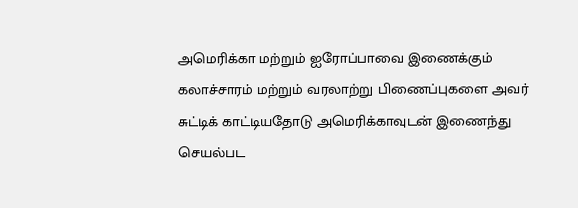அமெரிக்கா மற்றும் ஐரோப்பாவை இணைக்கும் கலாச்சாரம் மற்றும் வரலாற்று பிணைப்புகளை அவர் சுட்டிக் காட்டியதோடு அமெரிக்காவுடன் இணைந்து செயல்பட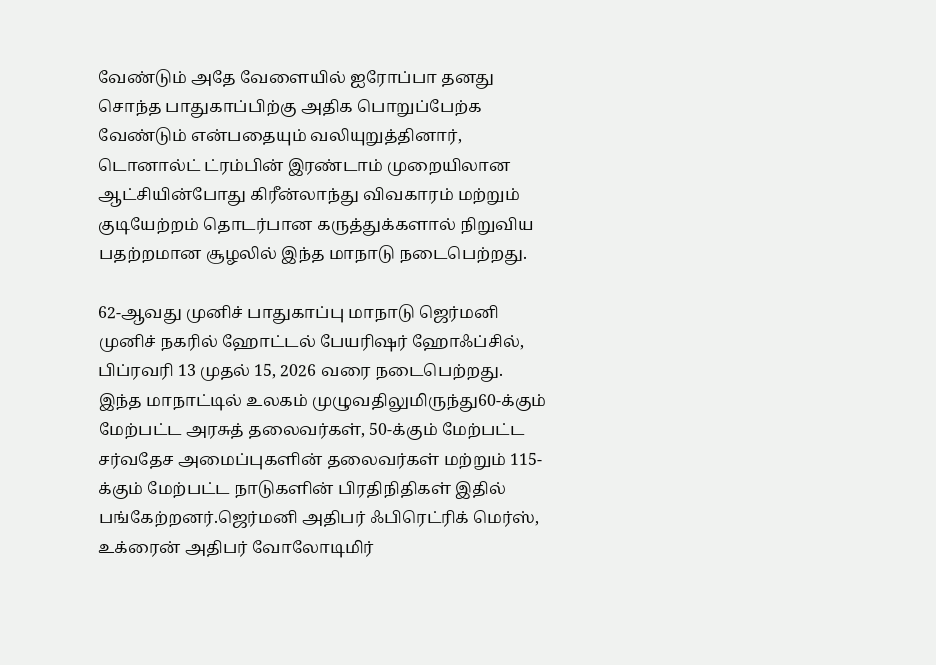வேண்டும் அதே வேளையில் ஐரோப்பா தனது சொந்த பாதுகாப்பிற்கு அதிக பொறுப்பேற்க வேண்டும் என்பதையும் வலியுறுத்தினார், டொனால்ட் ட்ரம்பின் இரண்டாம் முறையிலான ஆட்சியின்போது கிரீன்லாந்து விவகாரம் மற்றும் குடியேற்றம் தொடர்பான கருத்துக்களால் நிறுவிய பதற்றமான சூழலில் இந்த மாநாடு நடைபெற்றது.

62-ஆவது முனிச் பாதுகாப்பு மாநாடு ஜெர்மனி முனிச் நகரில் ஹோட்டல் பேயரிஷர் ஹோஃப்சில்,  பிப்ரவரி 13 முதல் 15, 2026 வரை நடைபெற்றது. இந்த மாநாட்டில் உலகம் முழுவதிலுமிருந்து60-க்கும் மேற்பட்ட அரசுத் தலைவர்கள், 50-க்கும் மேற்பட்ட சர்வதேச அமைப்புகளின் தலைவர்கள் மற்றும் 115-க்கும் மேற்பட்ட நாடுகளின் பிரதிநிதிகள் இதில் பங்கேற்றனர்.ஜெர்மனி அதிபர் ஃபிரெட்ரிக் மெர்ஸ், உக்ரைன் அதிபர் வோலோடிமிர்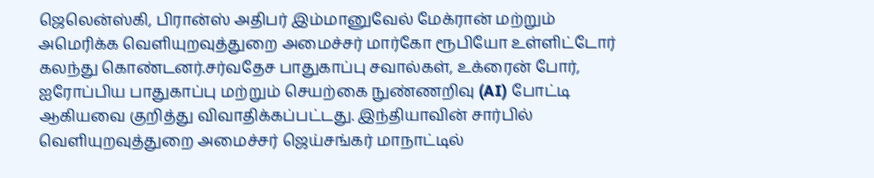ஜெலென்ஸ்கி, பிரான்ஸ் அதிபர் இம்மானுவேல் மேக்ரான் மற்றும் அமெரிக்க வெளியுறவுத்துறை அமைச்சர் மார்கோ ரூபியோ உள்ளிட்டோர் கலந்து கொண்டனர்.சர்வதேச பாதுகாப்பு சவால்கள், உக்ரைன் போர், ஐரோப்பிய பாதுகாப்பு மற்றும் செயற்கை நுண்ணறிவு (AI) போட்டி ஆகியவை குறித்து விவாதிக்கப்பட்டது. இந்தியாவின் சார்பில் வெளியுறவுத்துறை அமைச்சர் ஜெய்சங்கர் மாநாட்டில்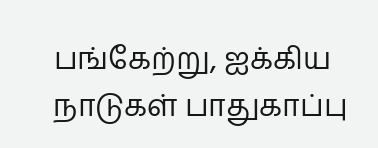பங்கேற்று, ஐக்கிய நாடுகள் பாதுகாப்பு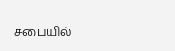சபையில்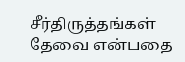சீர்திருத்தங்கள் தேவை என்பதை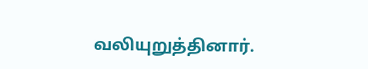வலியுறுத்தினார்.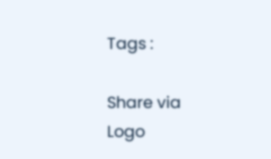Tags :

Share via
Logo